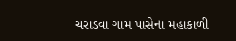ચરાડવા ગામ પાસેના મહાકાળી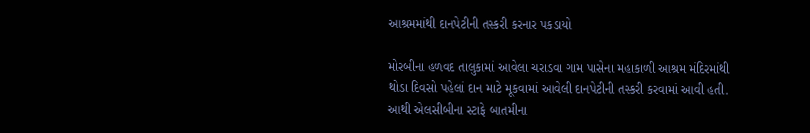આશ્રમમાંથી દાનપેટીની તસ્કરી કરનાર પકડાયો

મોરબીના હળવદ તાલુકામાં આવેલા ચરાડવા ગામ પાસેના મહાકાળી આશ્રમ મંદિરમાંથી થોડા દિવસો પહેલાં દાન માટે મૂકવામાં આવેલી દાનપેટીની તસ્કરી કરવામાં આવી હતી. આથી એલસીબીના સ્ટાફે બાતમીના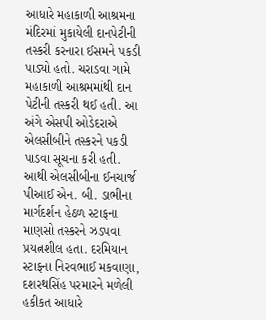આધારે મહાકાળી આશ્રમના મંદિરમાં મુકાયેલી દાનપેટીની તસ્કરી કરનારા ઈસમને પકડી પાડ્યો હતો. ચરાડવા ગામે મહાકાળી આશ્રમમાંથી દાન પેટીની તસ્કરી થઈ હતી. આ અંગે એસપી ઓડેદરાએ એલસીબીને તસ્કરને પકડી પાડવા સૂચના કરી હતી. આથી એલસીબીના ઈનચાર્જ પીઆઈ એન. બી. ડાભીના માર્ગદર્શન હેઠળ સ્ટાફના માણસો તસ્કરને ઝડપવા પ્રયત્નશીલ હતા. દરમિયાન સ્ટાફના નિરવભાઈ મકવાણા, દશરથસિંહ પરમારને મળેલી હકીકત આધારે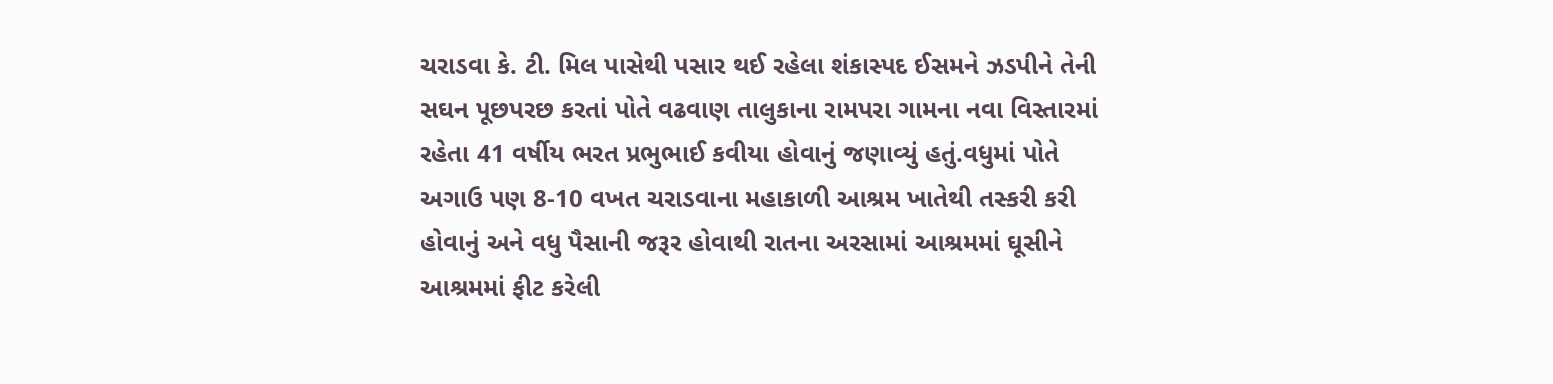ચરાડવા કે. ટી. મિલ પાસેથી પસાર થઈ રહેલા શંકાસ્પદ ઈસમને ઝડપીને તેની સઘન પૂછપરછ કરતાં પોતે વઢવાણ તાલુકાના રામપરા ગામના નવા વિસ્તારમાં રહેતા 41 વર્ષીય ભરત પ્રભુભાઈ કવીયા હોવાનું જણાવ્યું હતું.વધુમાં પોતે અગાઉ પણ 8-10 વખત ચરાડવાના મહાકાળી આશ્રમ ખાતેથી તસ્કરી કરી હોવાનું અને વધુ પૈસાની જરૂર હોવાથી રાતના અરસામાં આશ્રમમાં ઘૂસીને આશ્રમમાં ફીટ કરેલી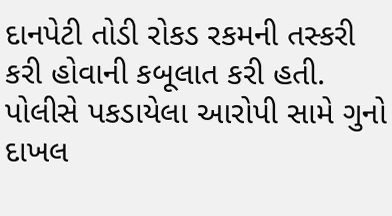દાનપેટી તોડી રોકડ રકમની તસ્કરી કરી હોવાની કબૂલાત કરી હતી. પોલીસે પકડાયેલા આરોપી સામે ગુનો દાખલ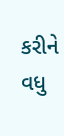કરીને વધુ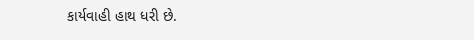કાર્યવાહી હાથ ધરી છે.